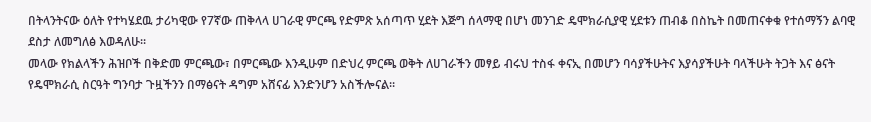በትላንትናው ዕለት የተካሄደዉ ታሪካዊው የ7ኛው ጠቅላላ ሀገራዊ ምርጫ የድምጽ አሰጣጥ ሂደት እጅግ ሰላማዊ በሆነ መንገድ ዴሞክራሲያዊ ሂደቱን ጠብቆ በስኬት በመጠናቀቁ የተሰማኝን ልባዊ ደስታ ለመግለፅ እወዳለሁ፡፡
መላው የክልላችን ሕዝቦች በቅድመ ምርጫው፣ በምርጫው እንዲሁም በድህረ ምርጫ ወቅት ለሀገራችን መፃይ ብሩህ ተስፋ ቀናኢ በመሆን ባሳያችሁትና እያሳያችሁት ባላችሁት ትጋት እና ፅናት የዴሞክራሲ ስርዓት ግንባታ ጉዟችንን በማፅናት ዳግም አሸናፊ እንድንሆን አስችሎናል።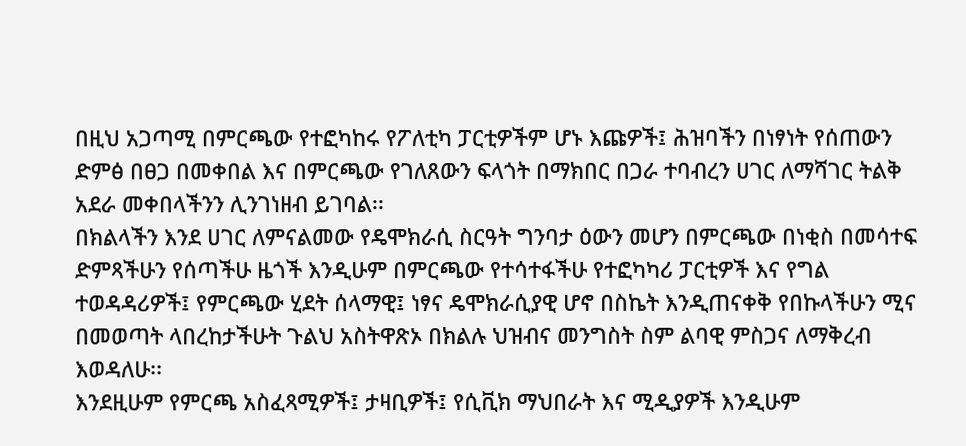በዚህ አጋጣሚ በምርጫው የተፎካከሩ የፖለቲካ ፓርቲዎችም ሆኑ እጩዎች፤ ሕዝባችን በነፃነት የሰጠውን ድምፅ በፀጋ በመቀበል እና በምርጫው የገለጸውን ፍላጎት በማክበር በጋራ ተባብረን ሀገር ለማሻገር ትልቅ አደራ መቀበላችንን ሊንገነዘብ ይገባል፡፡
በክልላችን እንደ ሀገር ለምናልመው የዴሞክራሲ ስርዓት ግንባታ ዕውን መሆን በምርጫው በነቂስ በመሳተፍ ድምጻችሁን የሰጣችሁ ዜጎች እንዲሁም በምርጫው የተሳተፋችሁ የተፎካካሪ ፓርቲዎች እና የግል ተወዳዳሪዎች፤ የምርጫው ሂደት ሰላማዊ፤ ነፃና ዴሞክራሲያዊ ሆኖ በስኬት እንዲጠናቀቅ የበኩላችሁን ሚና በመወጣት ላበረከታችሁት ጉልህ አስትዋጽኦ በክልሉ ህዝብና መንግስት ስም ልባዊ ምስጋና ለማቅረብ እወዳለሁ፡፡
እንደዚሁም የምርጫ አስፈጻሚዎች፤ ታዛቢዎች፤ የሲቪክ ማህበራት እና ሚዲያዎች እንዲሁም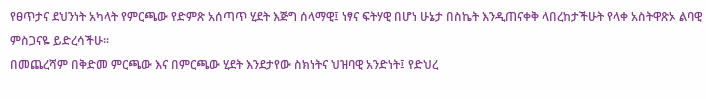የፀጥታና ደህንነት አካላት የምርጫው የድምጽ አሰጣጥ ሂደት እጅግ ሰላማዊ፤ ነፃና ፍትሃዊ በሆነ ሁኔታ በስኬት እንዲጠናቀቅ ላበረከታችሁት የላቀ አስትዋጽኦ ልባዊ ምስጋናዬ ይድረሳችሁ፡፡
በመጨረሻም በቅድመ ምርጫው እና በምርጫው ሂደት እንደታየው ስክነትና ህዝባዊ አንድነት፤ የድህረ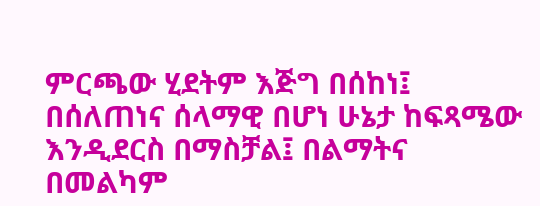ምርጫው ሂደትም እጅግ በሰከነ፤ በሰለጠነና ሰላማዊ በሆነ ሁኔታ ከፍጻሜው እንዲደርስ በማስቻል፤ በልማትና በመልካም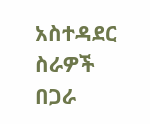አስተዳደር ስራዎች በጋራ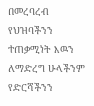በመረባረብ የህዝባችንን ተጠቃሚነት እዉን ለማድረግ ሁላችንም የድርሻችንን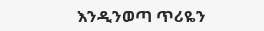እንዲንወጣ ጥሪዬን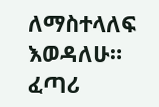ለማስተላለፍ እወዳለሁ።
ፈጣሪ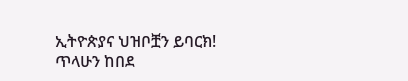ኢትዮጵያና ህዝቦቿን ይባርክ!
ጥላሁን ከበደ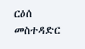ርዕሰ መስተዳድር